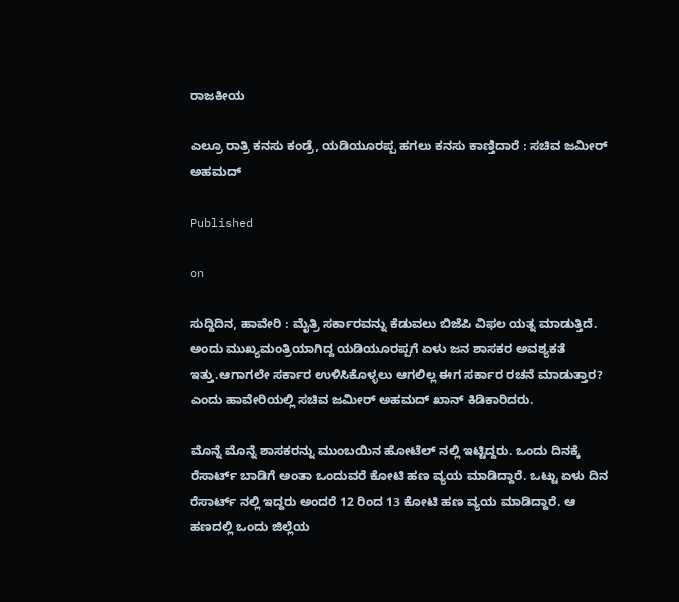ರಾಜಕೀಯ

ಎಲ್ರೂ ರಾತ್ರಿ ಕನಸು ಕಂಡ್ರೆ, ಯಡಿಯೂರಪ್ಪ ಹಗಲು ಕನಸು ಕಾಣ್ತಿದಾರೆ : ಸಚಿವ ಜಮೀರ್ ಅಹಮದ್

Published

on

ಸುದ್ದಿದಿನ, ಹಾವೇರಿ : ಮೈತ್ರಿ ಸರ್ಕಾರವನ್ನು ಕೆಡುವಲು ಬಿಜೆಪಿ ವಿಫಲ ಯತ್ನ ಮಾಡುತ್ತಿದೆ. ಅಂದು ಮುಖ್ಯಮಂತ್ರಿಯಾಗಿದ್ದ ಯಡಿಯೂರಪ್ಪಗೆ ಏಳು ಜನ ಶಾಸಕರ ಅವಶ್ಯಕತೆ ಇತ್ತು.ಆಗಾಗಲೇ ಸರ್ಕಾರ ಉಳಿಸಿಕೊಳ್ಳಲು ಆಗಲಿಲ್ಲ ಈಗ ಸರ್ಕಾರ ರಚನೆ ಮಾಡುತ್ತಾರ? ಎಂದು ಹಾವೇರಿಯಲ್ಲಿ ಸಚಿವ ಜಮೀರ್ ಅಹಮದ್ ಖಾನ್ ಕಿಡಿಕಾರಿದರು.

ಮೊನ್ನೆ ಮೊನ್ನೆ ಶಾಸಕರನ್ನು ಮುಂಬಯಿನ ಹೋಟೆಲ್ ನಲ್ಲಿ ಇಟ್ಟಿದ್ದರು. ಒಂದು ದಿನಕ್ಕೆ ರೆಸಾರ್ಟ್‌ ಬಾಡಿಗೆ ಅಂತಾ ಒಂದುವರೆ ಕೋಟಿ ಹಣ ವ್ಯಯ ಮಾಡಿದ್ದಾರೆ. ಒಟ್ಟು ಏಳು ದಿನ ರೆಸಾರ್ಟ್ ನಲ್ಲಿ ಇದ್ದರು ಅಂದರೆ 12 ರಿಂದ 13 ಕೋಟಿ ಹಣ ವ್ಯಯ ಮಾಡಿದ್ದಾರೆ. ಆ ಹಣದಲ್ಲಿ ಒಂದು ಜಿಲ್ಲೆಯ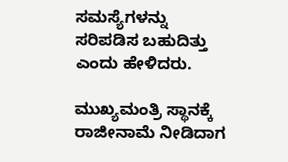ಸಮಸ್ಯೆಗಳನ್ನು ಸರಿಪಡಿಸ ಬಹುದಿತ್ತು ಎಂದು ಹೇಳಿದರು.

ಮುಖ್ಯಮಂತ್ರಿ ಸ್ಥಾನಕ್ಕೆ ರಾಜೀನಾಮೆ ನೀಡಿದಾಗ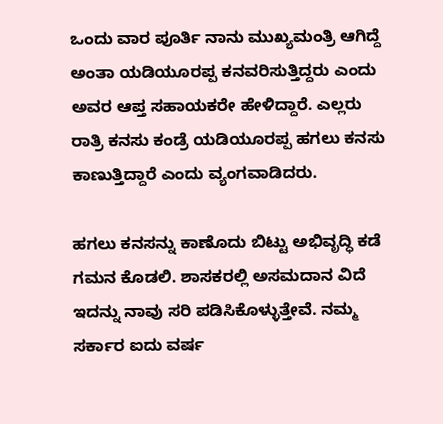ಒಂದು ವಾರ ಪೂರ್ತಿ ನಾನು ಮುಖ್ಯಮಂತ್ರಿ ಆಗಿದ್ದೆ ಅಂತಾ ಯಡಿಯೂರಪ್ಪ ಕನವರಿಸುತ್ತಿದ್ದರು ಎಂದು ಅವರ ಆಪ್ತ ಸಹಾಯಕರೇ ಹೇಳಿದ್ದಾರೆ. ಎಲ್ಲರು ರಾತ್ರಿ ಕನಸು ಕಂಡ್ರೆ ಯಡಿಯೂರಪ್ಪ ಹಗಲು ಕನಸು ಕಾಣುತ್ತಿದ್ದಾರೆ ಎಂದು ವ್ಯಂಗವಾಡಿದರು.

ಹಗಲು ಕನಸನ್ನು ಕಾಣೊದು ಬಿಟ್ಟು ಅಭಿವೃದ್ಧಿ ಕಡೆ ಗಮನ ಕೊಡಲಿ. ಶಾಸಕರಲ್ಲಿ ಅಸಮದಾನ ವಿದೆ ಇದನ್ನು ನಾವು ಸರಿ ಪಡಿಸಿಕೊಳ್ಳುತ್ತೇವೆ. ನಮ್ಮ ಸರ್ಕಾರ ಐದು ವರ್ಷ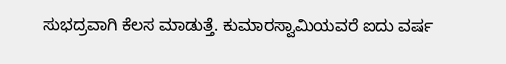ಸುಭದ್ರವಾಗಿ ಕೆಲಸ ಮಾಡುತ್ತೆ. ಕುಮಾರಸ್ವಾಮಿಯವರೆ ಐದು ವರ್ಷ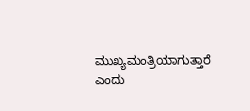ಮುಖ್ಯಮಂತ್ರಿಯಾಗುತ್ತಾರೆ ಎಂದು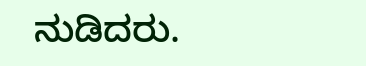ನುಡಿದರು.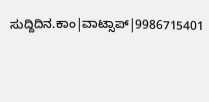ಸುದ್ದಿದಿನ.ಕಾಂ|ವಾಟ್ಸಾಪ್|9986715401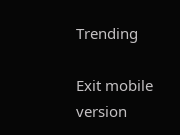Trending

Exit mobile version